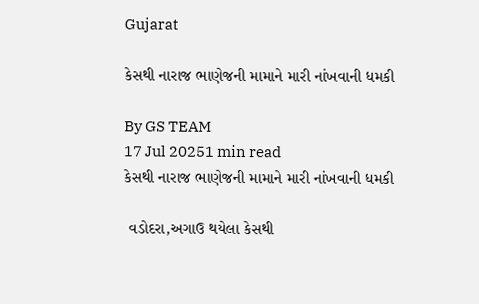Gujarat

કેસથી નારાજ ભાણેજની મામાને મારી નાંખવાની ધમકી

By GS TEAM
17 Jul 20251 min read
કેસથી નારાજ ભાણેજની મામાને મારી નાંખવાની ધમકી

 વડોદરા,અગાઉ થયેલા કેસથી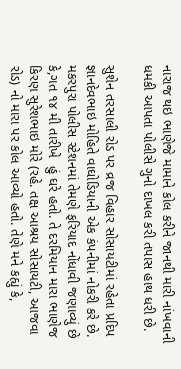નારાજ થઇ ભાણેજે મામાને કોલ કરીને જાનથી મારી નાંખવાની ધમકી આપતા પોલીસે ગુનો દાખલ કરી તપાસ હાથ ધરી છે.

સુશેન તરસાલી રોડ પર વ્રજ વિહાર સોસાયટીમાં રહેતા પ્રદિપ જ્ઞાનદેવભાઇ મોહિતે વાઘોડિયાની એક કંપનીમાં નોકરી કરે છે. મકરપુરા પોલીસ સ્ટેશનમાં તેમણે ફરિયાદ નોંધાવી જણાવ્યું છે કે,ગત ૧૪ મી તારીખે  હું ઘરે હતો. તે દરમિયાન મારા ભાણેજ કિરણ સુરેશભાઇ મોરે (રહે. તક્ષ આશ્રય સોસાયટી, આજવા રોડ) નો મારા પર કોલ આવ્યો હતો. તેણે મને કહ્યું કે,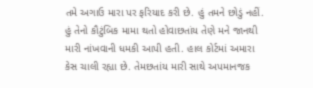તમે અગાઉ મારા પર ફરિયાદ કરી છે. હું તમને છોડું નહીં. હું તેનો કૌટુંબિક મામા થતો હોવાછતાંય તેણે મને જાનથી મારી નાંખવાની ધમકી આપી હતી. હાલ કોર્ટમાં અમારા કેસ ચાલી રહ્યા છે. તેમછતાંય મારી સાથે અપમાનજક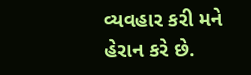વ્યવહાર કરી મને હેરાન કરે છે.